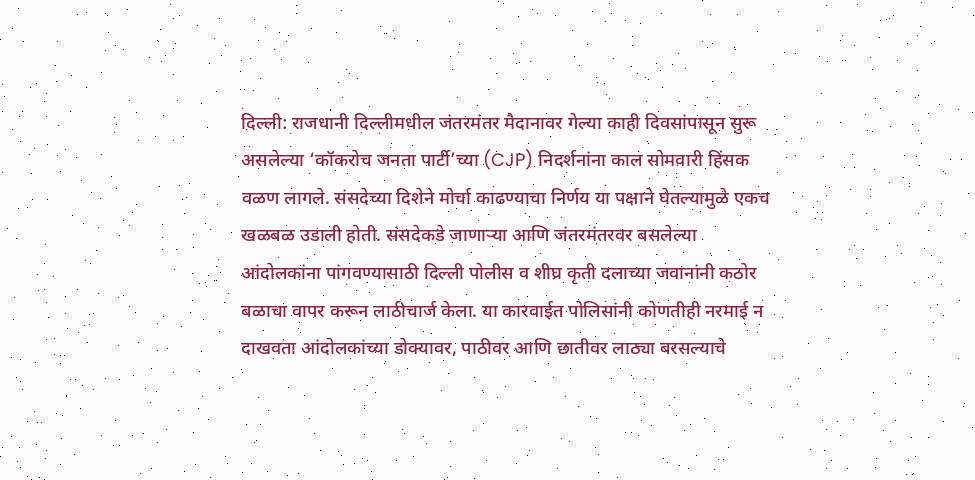दिल्ली: राजधानी दिल्लीमधील जंतरमंतर मैदानावर गेल्या काही दिवसांपासून सुरू असलेल्या ‘कॉकरोच जनता पार्टी’च्या (CJP) निदर्शनांना काल सोमवारी हिंसक वळण लागले. संसदेच्या दिशेने मोर्चा काढण्याचा निर्णय या पक्षाने घेतल्यामुळे एकच खळबळ उडाली होती. संसदेकडे जाणाऱ्या आणि जंतरमंतरवर बसलेल्या आंदोलकांना पांगवण्यासाठी दिल्ली पोलीस व शीघ्र कृती दलाच्या जवानांनी कठोर बळाचा वापर करून लाठीचार्ज केला. या कारवाईत पोलिसांनी कोणतीही नरमाई न दाखवता आंदोलकांच्या डोक्यावर, पाठीवर आणि छातीवर लाठ्या बरसल्याचे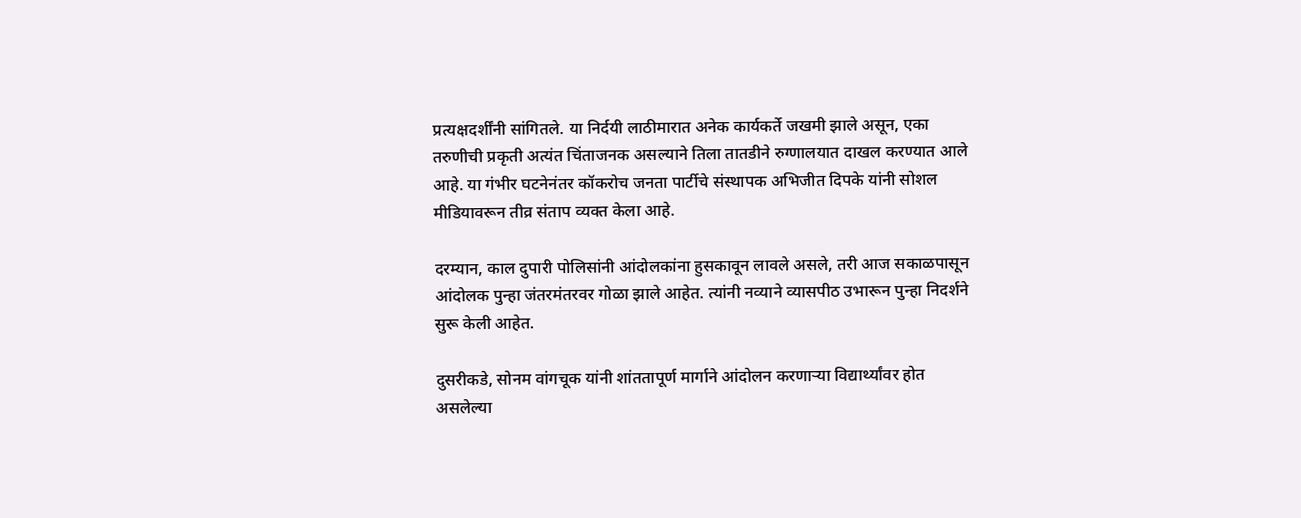प्रत्यक्षदर्शींनी सांगितले. या निर्दयी लाठीमारात अनेक कार्यकर्ते जखमी झाले असून, एका तरुणीची प्रकृती अत्यंत चिंताजनक असल्याने तिला तातडीने रुग्णालयात दाखल करण्यात आले आहे. या गंभीर घटनेनंतर कॉकरोच जनता पार्टीचे संस्थापक अभिजीत दिपके यांनी सोशल मीडियावरून तीव्र संताप व्यक्त केला आहे.

दरम्यान, काल दुपारी पोलिसांनी आंदोलकांना हुसकावून लावले असले, तरी आज सकाळपासून आंदोलक पुन्हा जंतरमंतरवर गोळा झाले आहेत. त्यांनी नव्याने व्यासपीठ उभारून पुन्हा निदर्शने सुरू केली आहेत.

दुसरीकडे, सोनम वांगचूक यांनी शांततापूर्ण मार्गाने आंदोलन करणाऱ्या विद्यार्थ्यांवर होत असलेल्या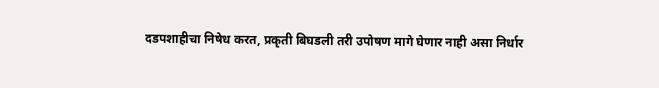दडपशाहीचा निषेध करत, प्रकृती बिघडली तरी उपोषण मागे घेणार नाही असा निर्धार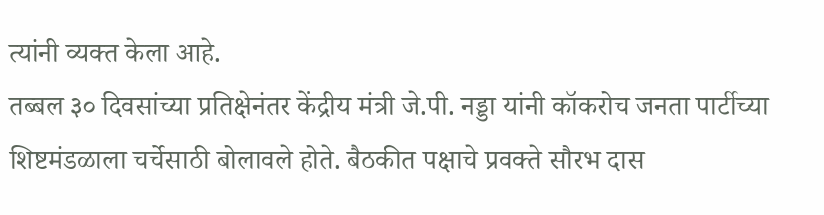त्यांनी व्यक्त केला आहे.
तब्बल ३० दिवसांच्या प्रतिक्षेनंतर केंद्रीय मंत्री जे.पी. नड्डा यांनी कॉकरोच जनता पार्टीच्या शिष्टमंडळाला चर्चेसाठी बोलावले होते. बैठकीत पक्षाचे प्रवक्ते सौरभ दास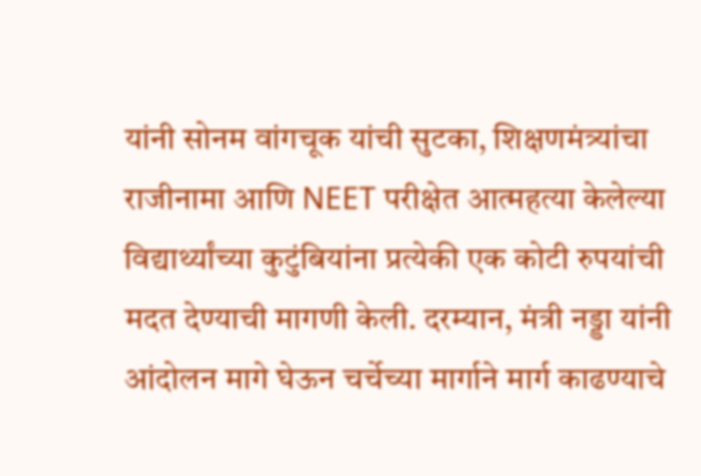यांनी सोनम वांगचूक यांची सुटका, शिक्षणमंत्र्यांचा राजीनामा आणि NEET परीक्षेत आत्महत्या केलेल्या विद्यार्थ्यांच्या कुटुंबियांना प्रत्येकी एक कोटी रुपयांची मदत देण्याची मागणी केली. दरम्यान, मंत्री नड्डा यांनी आंदोलन मागे घेऊन चर्चेच्या मार्गाने मार्ग काढण्याचे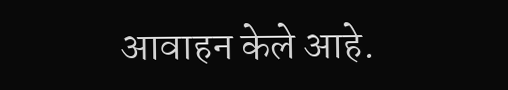आवाहन केले आहे.